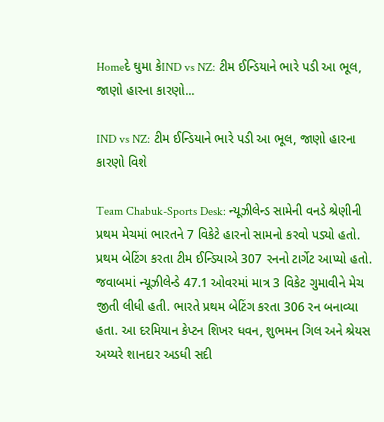Homeદે ઘુમા કેIND vs NZ: ટીમ ઈન્ડિયાને ભારે પડી આ ભૂલ, જાણો હારના કારણો...

IND vs NZ: ટીમ ઈન્ડિયાને ભારે પડી આ ભૂલ, જાણો હારના કારણો વિશે

Team Chabuk-Sports Desk: ન્યૂઝીલેન્ડ સામેની વનડે શ્રેણીની પ્રથમ મેચમાં ભારતને 7 વિકેટે હારનો સામનો કરવો પડ્યો હતો. પ્રથમ બેટિંગ કરતા ટીમ ઈન્ડિયાએ 307 રનનો ટાર્ગેટ આપ્યો હતો. જવાબમાં ન્યૂઝીલેન્ડે 47.1 ઓવરમાં માત્ર 3 વિકેટ ગુમાવીને મેચ જીતી લીધી હતી. ભારતે પ્રથમ બેટિંગ કરતા 306 રન બનાવ્યા હતા. આ દરમિયાન કેપ્ટન શિખર ધવન, શુભમન ગિલ અને શ્રેયસ અય્યરે શાનદાર અડધી સદી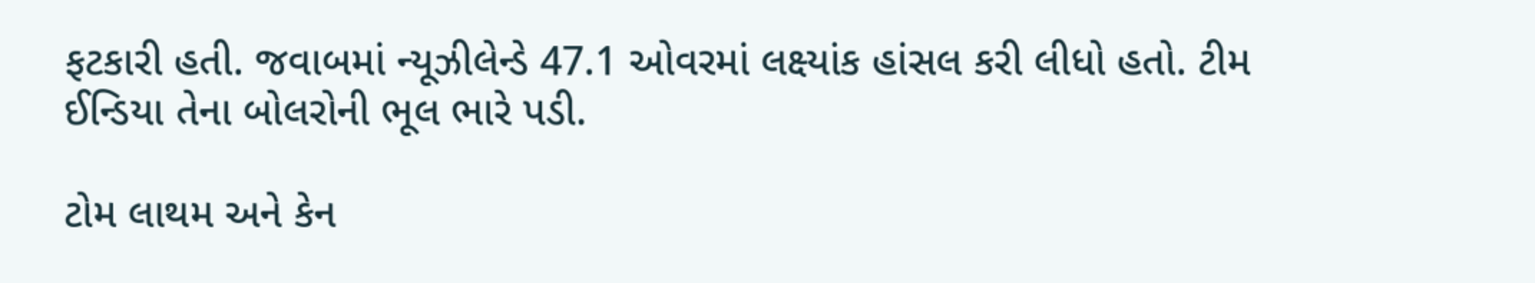ફટકારી હતી. જવાબમાં ન્યૂઝીલેન્ડે 47.1 ઓવરમાં લક્ષ્યાંક હાંસલ કરી લીધો હતો. ટીમ ઈન્ડિયા તેના બોલરોની ભૂલ ભારે પડી.

ટોમ લાથમ અને કેન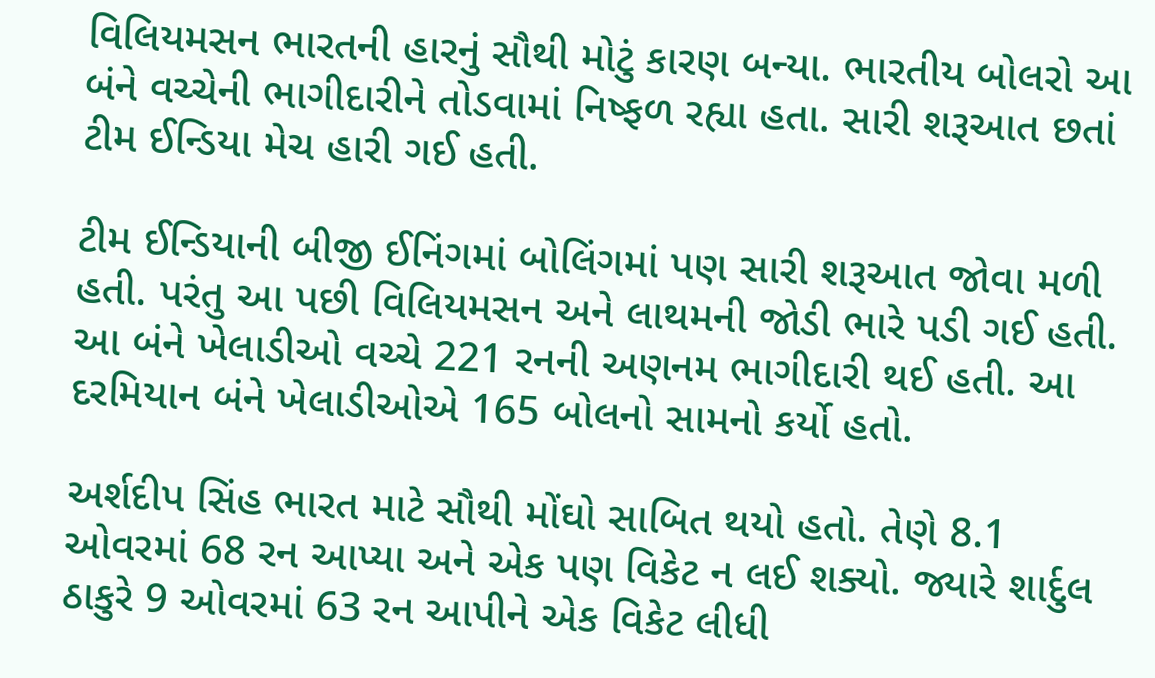વિલિયમસન ભારતની હારનું સૌથી મોટું કારણ બન્યા. ભારતીય બોલરો આ બંને વચ્ચેની ભાગીદારીને તોડવામાં નિષ્ફળ રહ્યા હતા. સારી શરૂઆત છતાં ટીમ ઈન્ડિયા મેચ હારી ગઈ હતી.

ટીમ ઈન્ડિયાની બીજી ઈનિંગમાં બોલિંગમાં પણ સારી શરૂઆત જોવા મળી હતી. પરંતુ આ પછી વિલિયમસન અને લાથમની જોડી ભારે પડી ગઈ હતી. આ બંને ખેલાડીઓ વચ્ચે 221 રનની અણનમ ભાગીદારી થઈ હતી. આ દરમિયાન બંને ખેલાડીઓએ 165 બોલનો સામનો કર્યો હતો.

અર્શદીપ સિંહ ભારત માટે સૌથી મોંઘો સાબિત થયો હતો. તેણે 8.1 ઓવરમાં 68 રન આપ્યા અને એક પણ વિકેટ ન લઈ શક્યો. જ્યારે શાર્દુલ ઠાકુરે 9 ઓવરમાં 63 રન આપીને એક વિકેટ લીધી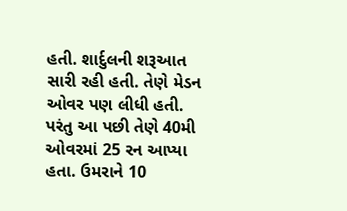હતી. શાર્દુલની શરૂઆત સારી રહી હતી. તેણે મેડન ઓવર પણ લીધી હતી. પરંતુ આ પછી તેણે 40મી ઓવરમાં 25 રન આપ્યા હતા. ઉમરાને 10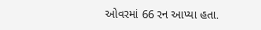ઓવરમાં 66 રન આપ્યા હતા.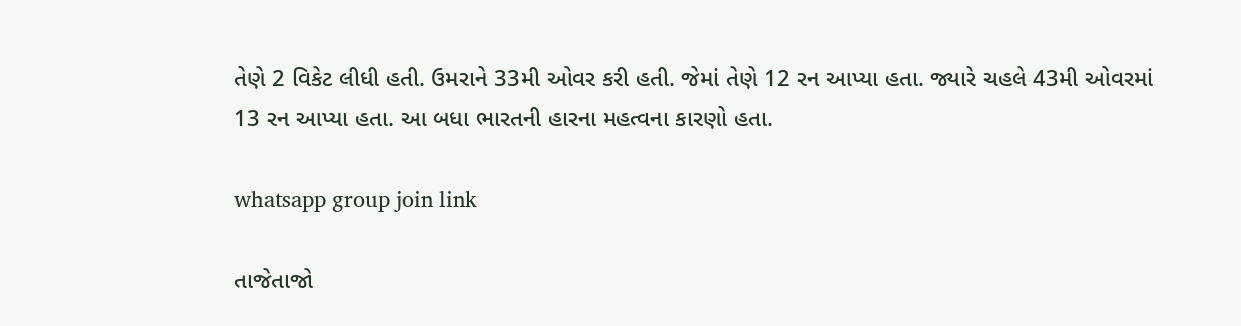તેણે 2 વિકેટ લીધી હતી. ઉમરાને 33મી ઓવર કરી હતી. જેમાં તેણે 12 રન આપ્યા હતા. જ્યારે ચહલે 43મી ઓવરમાં 13 રન આપ્યા હતા. આ બધા ભારતની હારના મહત્વના કારણો હતા.

whatsapp group join link

તાજેતાજો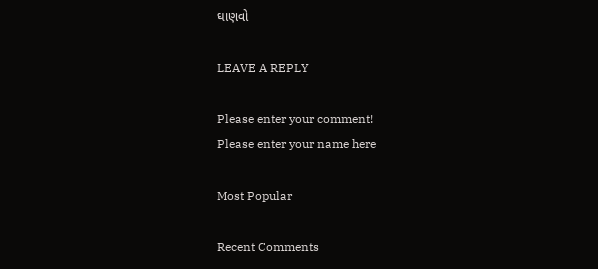ઘાણવો

LEAVE A REPLY

Please enter your comment!
Please enter your name here

Most Popular

Recent Comments